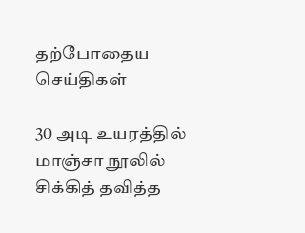தற்போதைய செய்திகள்

30 அடி உயரத்தில் மாஞ்சா நூலில் சிக்கித் தவித்த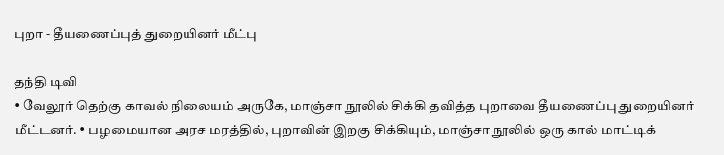புறா - தீயணைப்புத் துறையினர் மீட்பு

தந்தி டிவி
• வேலூர் தெற்கு காவல் நிலையம் அருகே, மாஞ்சா நூலில் சிக்கி தவித்த புறாவை தீயணைப்பு துறையினர் மீட்டனர். • பழமையான அரச மரத்தில், புறாவின் இறகு சிக்கியும், மாஞ்சா நூலில் ஒரு கால் மாட்டிக்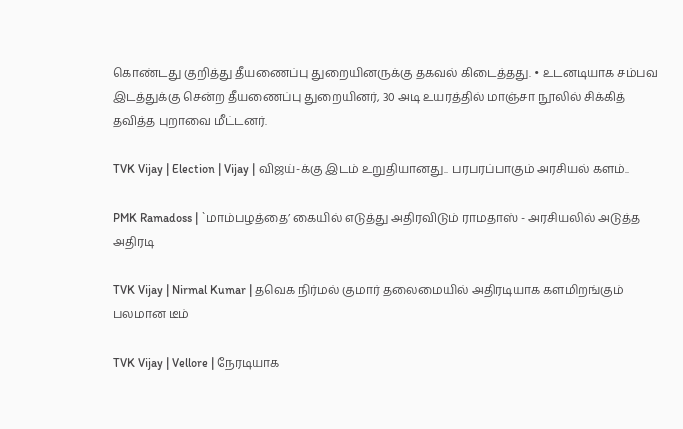கொண்டது குறித்து தீயணைப்பு துறையினருக்கு தகவல் கிடைத்தது. • உடனடியாக சம்பவ இடத்துக்கு சென்ற தீயணைப்பு துறையினர், 30 அடி உயரத்தில் மாஞ்சா நூலில் சிக்கித் தவித்த புறாவை மீட்டனர்.

TVK Vijay | Election | Vijay | விஜய்-க்கு இடம் உறுதியானது.. பரபரப்பாகும் அரசியல் களம்..

PMK Ramadoss | `மாம்பழத்தை’ கையில் எடுத்து அதிரவிடும் ராமதாஸ் - அரசியலில் அடுத்த அதிரடி

TVK Vijay | Nirmal Kumar | தவெக நிர்மல் குமார் தலைமையில் அதிரடியாக களமிறங்கும் பலமான டீம்

TVK Vijay | Vellore | நேரடியாக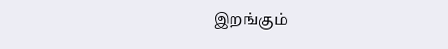இறங்கும்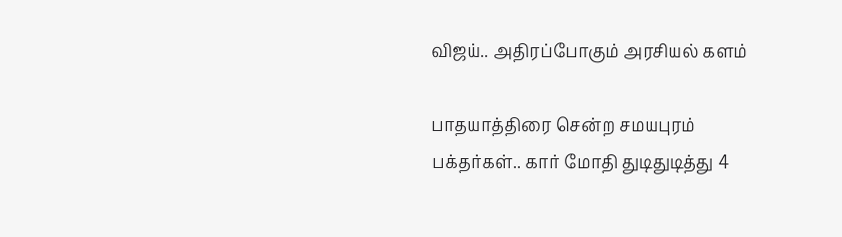விஜய்.. அதிரப்போகும் அரசியல் களம்

பாதயாத்திரை சென்ற சமயபுரம் பக்தர்கள்.. கார் மோதி துடிதுடித்து 4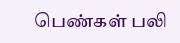பெண்கள் பலி